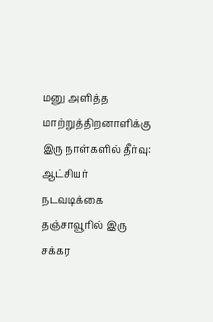மனு அளித்த மாற்றுத்திறனாளிக்கு இரு நாள்களில் தீர்வு: ஆட்சியர் நடவடிக்கை
தஞ்சாவூரில் இரு சக்கர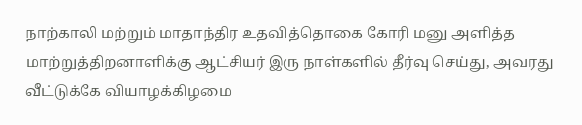நாற்காலி மற்றும் மாதாந்திர உதவித்தொகை கோரி மனு அளித்த மாற்றுத்திறனாளிக்கு ஆட்சியர் இரு நாள்களில் தீர்வு செய்து, அவரது வீட்டுக்கே வியாழக்கிழமை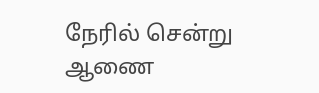நேரில் சென்று ஆணை